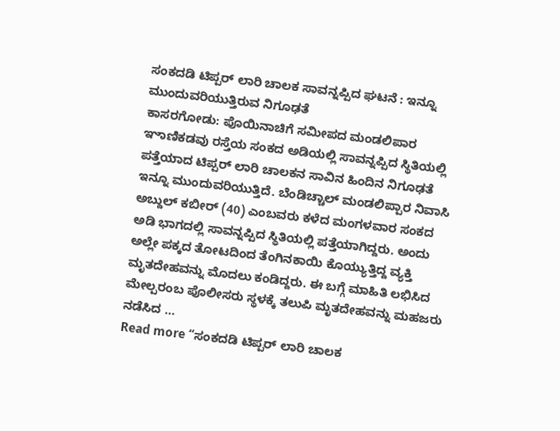ಸಂಕದಡಿ ಟಿಪ್ಪರ್ ಲಾರಿ ಚಾಲಕ ಸಾವನ್ನಪ್ಪಿದ ಘಟನೆ : ಇನ್ನೂ ಮುಂದುವರಿಯುತ್ತಿರುವ ನಿಗೂಢತೆ
ಕಾಸರಗೋಡು: ಪೊಯಿನಾಚಿಗೆ ಸಮೀಪದ ಮಂಡಲಿಪಾರ ಞಾಣಿಕಡವು ರಸ್ತೆಯ ಸಂಕದ ಅಡಿಯಲ್ಲಿ ಸಾವನ್ನಪ್ಪಿದ ಸ್ಥಿತಿಯಲ್ಲಿ ಪತ್ತೆಯಾದ ಟಿಪ್ಪರ್ ಲಾರಿ ಚಾಲಕನ ಸಾವಿನ ಹಿಂದಿನ ನಿಗೂಢತೆ ಇನ್ನೂ ಮುಂದುವರಿಯುತ್ತಿದೆ. ಬೆಂಡಿಚ್ಚಾಲ್ ಮಂಡಲಿಪ್ಪಾರ ನಿವಾಸಿ ಅಬ್ದುಲ್ ಕಬೀರ್ (40) ಎಂಬವರು ಕಳೆದ ಮಂಗಳವಾರ ಸಂಕದ ಅಡಿ ಭಾಗದಲ್ಲಿ ಸಾವನ್ನಪ್ಪಿದ ಸ್ಥಿತಿಯಲ್ಲಿ ಪತ್ತೆಯಾಗಿದ್ದರು. ಅಂದು ಅಲ್ಲೇ ಪಕ್ಕದ ತೋಟದಿಂದ ತೆಂಗಿನಕಾಯಿ ಕೊಯ್ಯುತ್ತಿದ್ದ ವ್ಯಕ್ತಿ ಮೃತದೇಹವನ್ನು ಮೊದಲು ಕಂಡಿದ್ದರು. ಈ ಬಗ್ಗೆ ಮಾಹಿತಿ ಲಭಿಸಿದ ಮೇಲ್ಪರಂಬ ಪೊಲೀಸರು ಸ್ಥಳಕ್ಕೆ ತಲುಪಿ ಮೃತದೇಹವನ್ನು ಮಹಜರು ನಡೆಸಿದ …
Read more “ಸಂಕದಡಿ ಟಿಪ್ಪರ್ ಲಾರಿ ಚಾಲಕ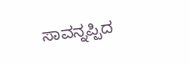ಸಾವನ್ನಪ್ಪಿದ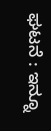ಘಟನೆ : ಇನ್ನೂ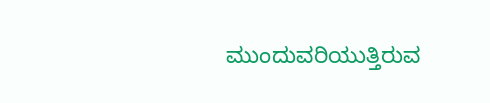ಮುಂದುವರಿಯುತ್ತಿರುವ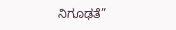ನಿಗೂಢತೆ”